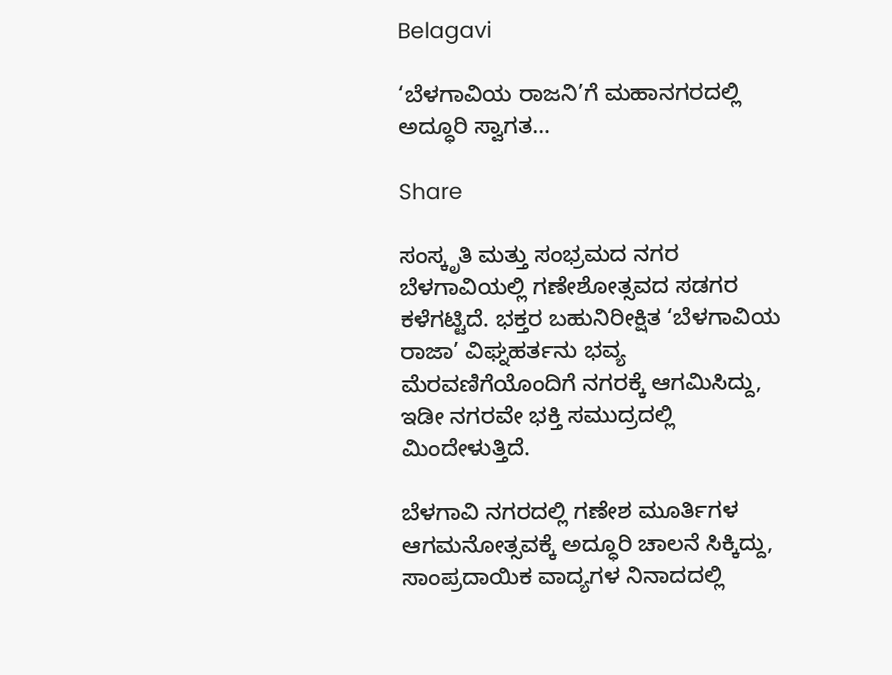Belagavi

‘ಬೆಳಗಾವಿಯ ರಾಜನಿ’ಗೆ ಮಹಾನಗರದಲ್ಲಿ ಅದ್ಧೂರಿ ಸ್ವಾಗತ…

Share

ಸಂಸ್ಕೃತಿ ಮತ್ತು ಸಂಭ್ರಮದ ನಗರ ಬೆಳಗಾವಿಯಲ್ಲಿ ಗಣೇಶೋತ್ಸವದ ಸಡಗರ ಕಳೆಗಟ್ಟಿದೆ. ಭಕ್ತರ ಬಹುನಿರೀಕ್ಷಿತ ‘ಬೆಳಗಾವಿಯ ರಾಜಾ’ ವಿಘ್ನಹರ್ತನು ಭವ್ಯ ಮೆರವಣಿಗೆಯೊಂದಿಗೆ ನಗರಕ್ಕೆ ಆಗಮಿಸಿದ್ದು, ಇಡೀ ನಗರವೇ ಭಕ್ತಿ ಸಮುದ್ರದಲ್ಲಿ ಮಿಂದೇಳುತ್ತಿದೆ.

ಬೆಳಗಾವಿ ನಗರದಲ್ಲಿ ಗಣೇಶ ಮೂರ್ತಿಗಳ ಆಗಮನೋತ್ಸವಕ್ಕೆ ಅದ್ಧೂರಿ ಚಾಲನೆ ಸಿಕ್ಕಿದ್ದು, ಸಾಂಪ್ರದಾಯಿಕ ವಾದ್ಯಗಳ ನಿನಾದದಲ್ಲಿ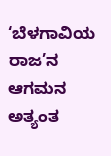‘ಬೆಳಗಾವಿಯ ರಾಜ’ನ ಆಗಮನ ಅತ್ಯಂತ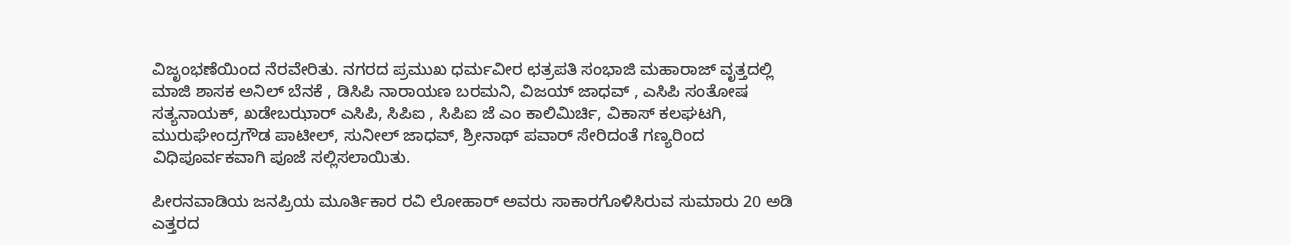ವಿಜೃಂಭಣೆಯಿಂದ ನೆರವೇರಿತು. ನಗರದ ಪ್ರಮುಖ ಧರ್ಮವೀರ ಛತ್ರಪತಿ ಸಂಭಾಜಿ ಮಹಾರಾಜ್ ವೃತ್ತದಲ್ಲಿ ಮಾಜಿ ಶಾಸಕ ಅನಿಲ್ ಬೆನಕೆ , ಡಿಸಿಪಿ ನಾರಾಯಣ ಬರಮನಿ, ವಿಜಯ್ ಜಾಧವ್ , ಎಸಿಪಿ ಸಂತೋಷ ಸತ್ಯನಾಯಕ್, ಖಡೇಬಝಾರ್ ಎಸಿಪಿ, ಸಿಪಿಐ , ಸಿಪಿಐ ಜೆ ಎಂ ಕಾಲಿಮಿರ್ಚಿ, ವಿಕಾಸ್ ಕಲಘಟಗಿ, ಮುರುಘೇಂದ್ರಗೌಡ ಪಾಟೀಲ್, ಸುನೀಲ್ ಜಾಧವ್, ಶ್ರೀನಾಥ್ ಪವಾರ್ ಸೇರಿದಂತೆ ಗಣ್ಯರಿಂದ ವಿಧಿಪೂರ್ವಕವಾಗಿ ಪೂಜೆ ಸಲ್ಲಿಸಲಾಯಿತು.

ಪೀರನವಾಡಿಯ ಜನಪ್ರಿಯ ಮೂರ್ತಿಕಾರ ರವಿ ಲೋಹಾರ್ ಅವರು ಸಾಕಾರಗೊಳಿಸಿರುವ ಸುಮಾರು 20 ಅಡಿ ಎತ್ತರದ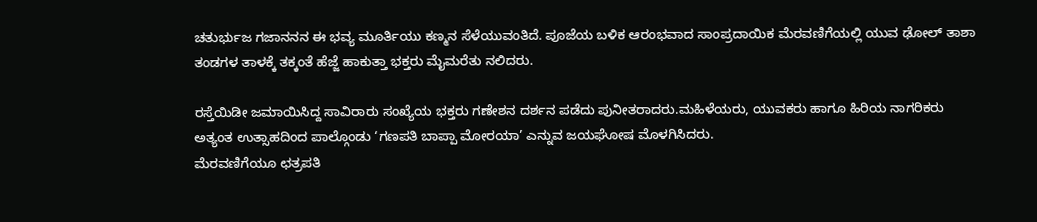ಚತುರ್ಭುಜ ಗಜಾನನನ ಈ ಭವ್ಯ ಮೂರ್ತಿಯು ಕಣ್ಮನ ಸೆಳೆಯುವಂತಿದೆ. ಪೂಜೆಯ ಬಳಿಕ ಆರಂಭವಾದ ಸಾಂಪ್ರದಾಯಿಕ ಮೆರವಣಿಗೆಯಲ್ಲಿ ಯುವ ಢೋಲ್ ತಾಶಾ ತಂಡಗಳ ತಾಳಕ್ಕೆ ತಕ್ಕಂತೆ ಹೆಜ್ಜೆ ಹಾಕುತ್ತಾ ಭಕ್ತರು ಮೈಮರೆತು ನಲಿದರು.

ರಸ್ತೆಯಿಡೀ ಜಮಾಯಿಸಿದ್ದ ಸಾವಿರಾರು ಸಂಖ್ಯೆಯ ಭಕ್ತರು ಗಣೇಶನ ದರ್ಶನ ಪಡೆದು ಪುನೀತರಾದರು.ಮಹಿಳೆಯರು, ಯುವಕರು ಹಾಗೂ ಹಿರಿಯ ನಾಗರಿಕರು ಅತ್ಯಂತ ಉತ್ಸಾಹದಿಂದ ಪಾಲ್ಗೊಂಡು ‘ಗಣಪತಿ ಬಾಪ್ಪಾ ಮೋರಯಾ’ ಎನ್ನುವ ಜಯಘೋಷ ಮೊಳಗಿಸಿದರು.
ಮೆರವಣಿಗೆಯೂ ಛತ್ರಪತಿ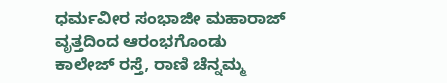ಧರ್ಮವೀರ ಸಂಭಾಜೀ ಮಹಾರಾಜ್ ವೃತ್ತದಿಂದ ಆರಂಭಗೊಂಡು ಕಾಲೇಜ್ ರಸ್ತೆ, ರಾಣಿ ಚೆನ್ನಮ್ಮ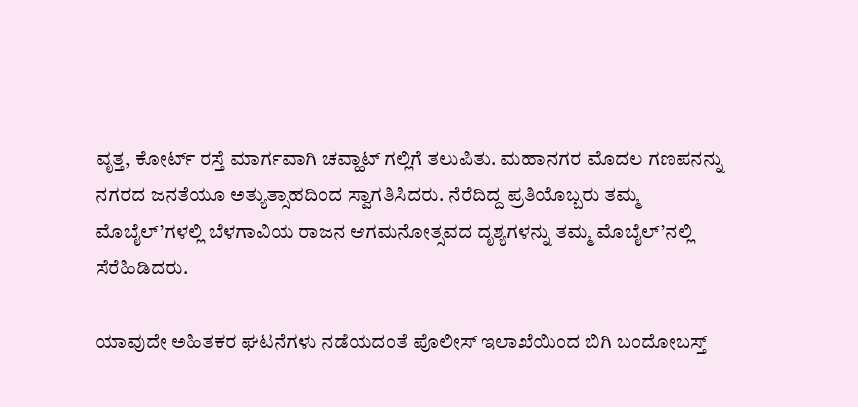ವೃತ್ತ, ಕೋರ್ಟ್ ರಸ್ತೆ ಮಾರ್ಗವಾಗಿ ಚವ್ಹಾಟ್ ಗಲ್ಲಿಗೆ ತಲುಪಿತು. ಮಹಾನಗರ ಮೊದಲ ಗಣಪನನ್ನು ನಗರದ ಜನತೆಯೂ ಅತ್ಯುತ್ಸಾಹದಿಂದ ಸ್ವಾಗತಿಸಿದರು. ನೆರೆದಿದ್ದ ಪ್ರತಿಯೊಬ್ಬರು ತಮ್ಮ ಮೊಬೈಲ್’ಗಳಲ್ಲಿ ಬೆಳಗಾವಿಯ ರಾಜನ ಆಗಮನೋತ್ಸವದ ದೃಶ್ಯಗಳನ್ನು ತಮ್ಮ ಮೊಬೈಲ್’ನಲ್ಲಿ ಸೆರೆಹಿಡಿದರು.

ಯಾವುದೇ ಅಹಿತಕರ ಘಟನೆಗಳು ನಡೆಯದಂತೆ ಪೊಲೀಸ್ ಇಲಾಖೆಯಿಂದ ಬಿಗಿ ಬಂದೋಬಸ್ತ್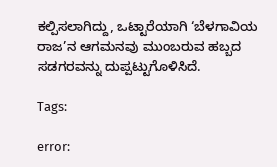ಕಲ್ಪಿಸಲಾಗಿದ್ದು, ಒಟ್ಟಾರೆಯಾಗಿ ‘ಬೆಳಗಾವಿಯ ರಾಜ’ನ ಆಗಮನವು ಮುಂಬರುವ ಹಬ್ಬದ ಸಡಗರವನ್ನು ದುಪ್ಪಟ್ಟುಗೊಳಿಸಿದೆ.

Tags:

error: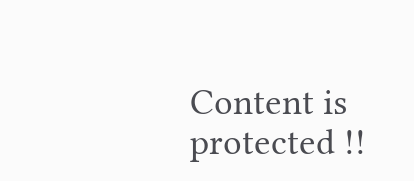Content is protected !!